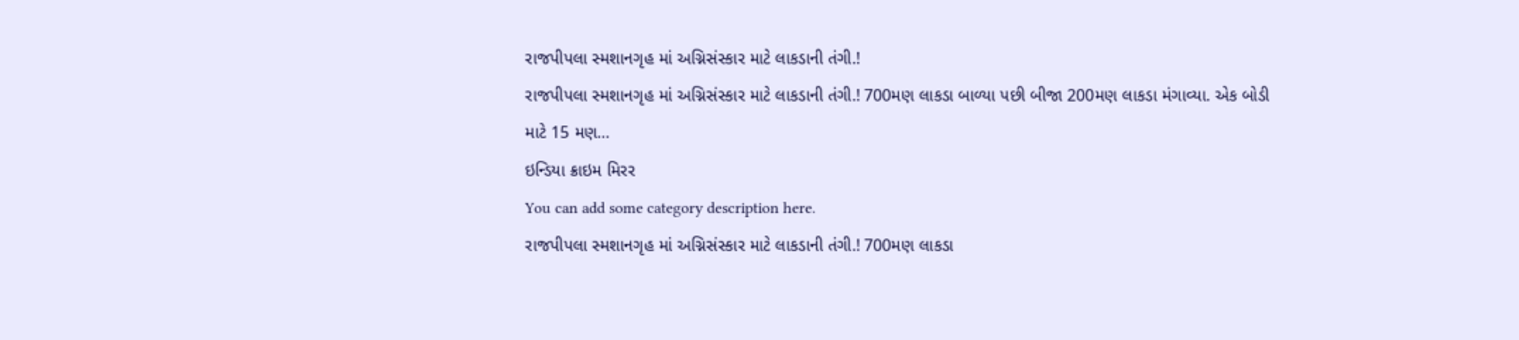રાજપીપલા સ્મશાનગૃહ માં અગ્નિસંસ્કાર માટે લાકડાની તંગી.!
રાજપીપલા સ્મશાનગૃહ માં અગ્નિસંસ્કાર માટે લાકડાની તંગી.! 700મણ લાકડા બાળ્યા પછી બીજા 200મણ લાકડા મંગાવ્યા. એક બોડી માટે 15 મણ…
ઇન્ડિયા ક્રાઇમ મિરર
You can add some category description here.
રાજપીપલા સ્મશાનગૃહ માં અગ્નિસંસ્કાર માટે લાકડાની તંગી.! 700મણ લાકડા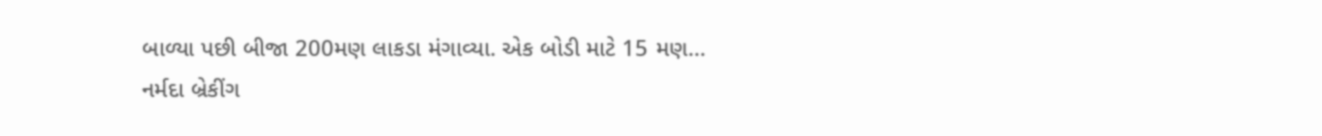બાળ્યા પછી બીજા 200મણ લાકડા મંગાવ્યા. એક બોડી માટે 15 મણ…
નર્મદા બ્રેકીંગ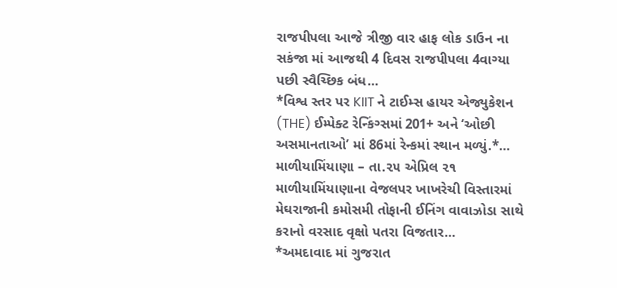રાજપીપલા આજે ત્રીજી વાર હાફ લોક ડાઉન ના સકંજા માં આજથી 4 દિવસ રાજપીપલા 4વાગ્યા પછી સ્વૈચ્છિક બંધ…
*વિશ્વ સ્તર પર KIIT ને ટાઈમ્સ હાયર એજ્યુકેશન (THE) ઈમ્પેક્ટ રેન્કિંગ્સમાં 201+ અને ‘ઓછી અસમાનતાઓ’ માં 86માં રેન્કમાં સ્થાન મળ્યું.*…
માળીયામિંયાણા – તા.૨૫ એપ્રિલ ૨૧ માળીયામિંયાણાના વેજલપર ખાખરેચી વિસ્તારમાં મેઘરાજાની કમોસમી તોફાની ઈનિંગ વાવાઝોડા સાથે કરાનો વરસાદ વૃક્ષો પતરા વિજતાર…
*અમદાવાદ માં ગુજરાત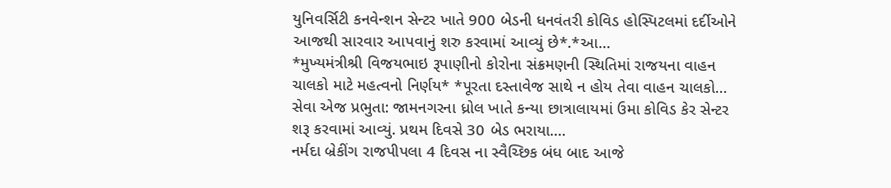યુનિવર્સિટી કનવેન્શન સેન્ટર ખાતે 900 બેડની ધનવંતરી કોવિડ હોસ્પિટલમાં દર્દીઓને આજથી સારવાર આપવાનું શરુ કરવામાં આવ્યું છે*.*આ…
*મુખ્યમંત્રીશ્રી વિજયભાઇ રૂપાણીનો કોરોના સંક્રમણની સ્થિતિમાં રાજયના વાહન ચાલકો માટે મહત્વનો નિર્ણય* *પૂરતા દસ્તાવેજ સાથે ન હોય તેવા વાહન ચાલકો…
સેવા એજ પ્રભુતા: જામનગરના ધ્રોલ ખાતે કન્યા છાત્રાલાયમાં ઉમા કોવિડ કેર સેન્ટર શરૂ કરવામાં આવ્યું. પ્રથમ દિવસે 30 બેડ ભરાયા.…
નર્મદા બ્રેકીંગ રાજપીપલા 4 દિવસ ના સ્વૈચ્છિક બંધ બાદ આજે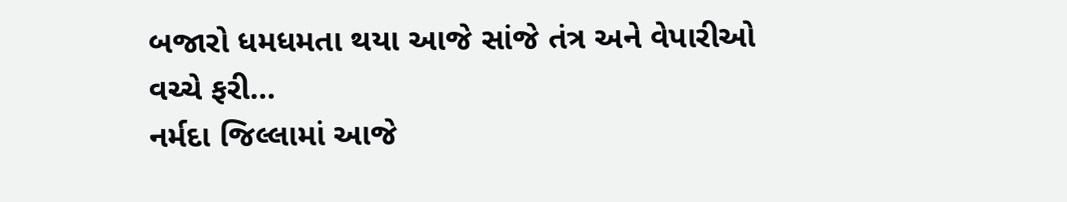બજારો ધમધમતા થયા આજે સાંજે તંત્ર અને વેપારીઓ વચ્ચે ફરી…
નર્મદા જિલ્લામાં આજે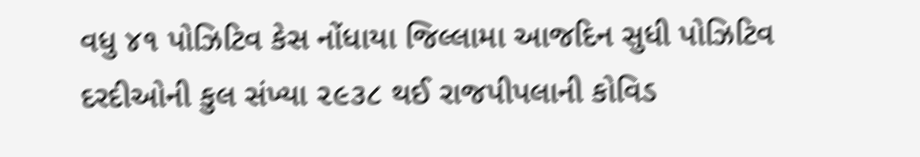વધુ ૪૧ પોઝિટિવ કેસ નોંધાયા જિલ્લામા આજદિન સુધી પોઝિટિવ દરદીઓની કુલ સંખ્યા ૨૯૩૮ થઈ રાજપીપલાની કોવિડ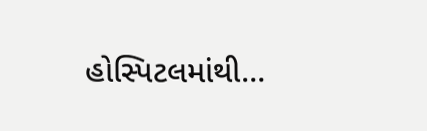હોસ્પિટલમાંથી…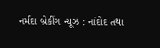નર્મદા બ્રેકીંગ ન્યૂઝ : નાંદોદ તથા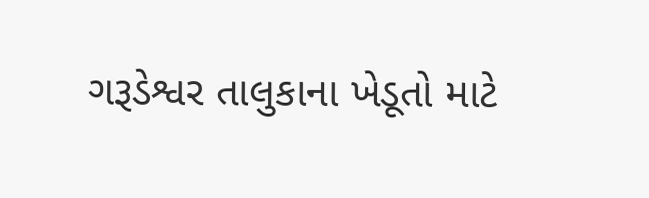ગરૂડેશ્વર તાલુકાના ખેડૂતો માટે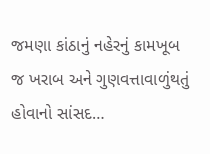જમણા કાંઠાનું નહેરનું કામખૂબ જ ખરાબ અને ગુણવત્તાવાળુંથતું હોવાનો સાંસદ…